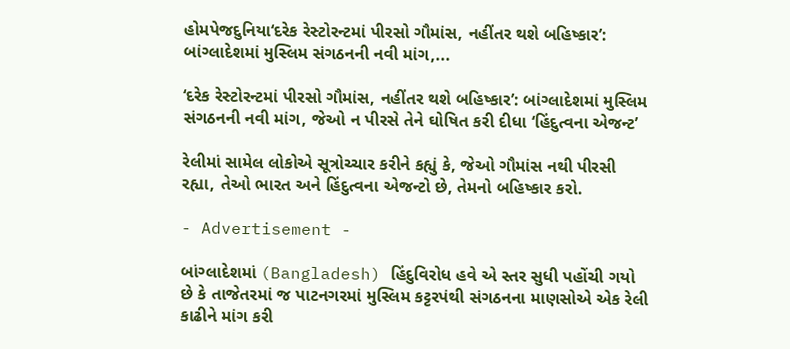હોમપેજદુનિયા‘દરેક રેસ્ટોરન્ટમાં પીરસો ગૌમાંસ, નહીંતર થશે બહિષ્કાર’: બાંગ્લાદેશમાં મુસ્લિમ સંગઠનની નવી માંગ,...

‘દરેક રેસ્ટોરન્ટમાં પીરસો ગૌમાંસ, નહીંતર થશે બહિષ્કાર’: બાંગ્લાદેશમાં મુસ્લિમ સંગઠનની નવી માંગ, જેઓ ન પીરસે તેને ઘોષિત કરી દીધા ‘હિંદુત્વના એજન્ટ’

રેલીમાં સામેલ લોકોએ સૂત્રોચ્ચાર કરીને કહ્યું કે, જેઓ ગૌમાંસ નથી પીરસી રહ્યા, તેઓ ભારત અને હિંદુત્વના એજન્ટો છે, તેમનો બહિષ્કાર કરો.

- Advertisement -

બાંગ્લાદેશમાં (Bangladesh) હિંદુવિરોધ હવે એ સ્તર સુધી પહોંચી ગયો છે કે તાજેતરમાં જ પાટનગરમાં મુસ્લિમ કટ્ટરપંથી સંગઠનના માણસોએ એક રેલી કાઢીને માંગ કરી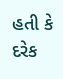હતી કે દરેક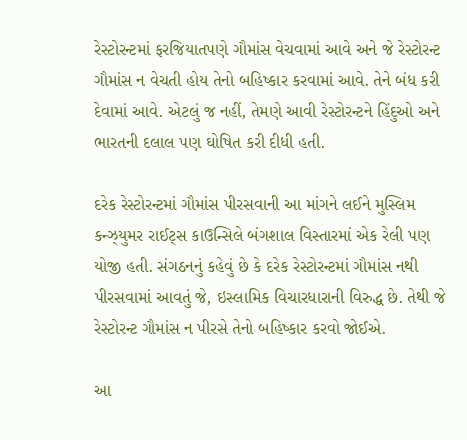રેસ્ટોરન્ટમાં ફરજિયાતપણે ગૌમાંસ વેચવામાં આવે અને જે રેસ્ટોરન્ટ ગૌમાંસ ન વેચતી હોય તેનો બહિષ્કાર કરવામાં આવે. તેને બંધ કરી દેવામાં આવે. એટલું જ નહીં, તેમણે આવી રેસ્ટોરન્ટને હિંદુઓ અને ભારતની દલાલ પણ ઘોષિત કરી દીધી હતી.

દરેક રેસ્ટોરન્ટમાં ગૌમાંસ પીરસવાની આ માંગને લઈને મુસ્લિમ કન્ઝ્યુમર રાઈટ્સ કાઉન્સિલે બંગશાલ વિસ્તારમાં એક રેલી પણ યોજી હતી. સંગઠનનું કહેવું છે કે દરેક રેસ્ટોરન્ટમાં ગૌમાંસ નથી પીરસવામાં આવતું જે, ઇસ્લામિક વિચારધારાની વિરુદ્ધ છે. તેથી જે રેસ્ટોરન્ટ ગૌમાંસ ન પીરસે તેનો બહિષ્કાર કરવો જોઈએ.

આ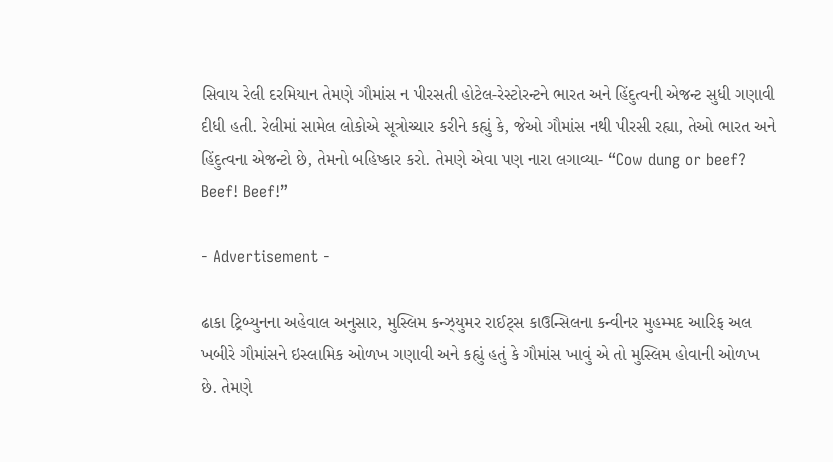સિવાય રેલી દરમિયાન તેમણે ગૌમાંસ ન પીરસતી હોટેલ-રેસ્ટોરન્ટને ભારત અને હિંદુત્વની એજન્ટ સુધી ગણાવી દીધી હતી. રેલીમાં સામેલ લોકોએ સૂત્રોચ્ચાર કરીને કહ્યું કે, જેઓ ગૌમાંસ નથી પીરસી રહ્યા, તેઓ ભારત અને હિંદુત્વના એજન્ટો છે, તેમનો બહિષ્કાર કરો. તેમણે એવા પણ નારા લગાવ્યા- “Cow dung or beef? Beef! Beef!”

- Advertisement -

ઢાકા ટ્રિબ્યુનના અહેવાલ અનુસાર, મુસ્લિમ કન્ઝ્યુમર રાઈટ્સ કાઉન્સિલના કન્વીનર મુહમ્મદ આરિફ અલ ખબીરે ગૌમાંસને ઇસ્લામિક ઓળખ ગણાવી અને કહ્યું હતું કે ગૌમાંસ ખાવું એ તો મુસ્લિમ હોવાની ઓળખ છે. તેમણે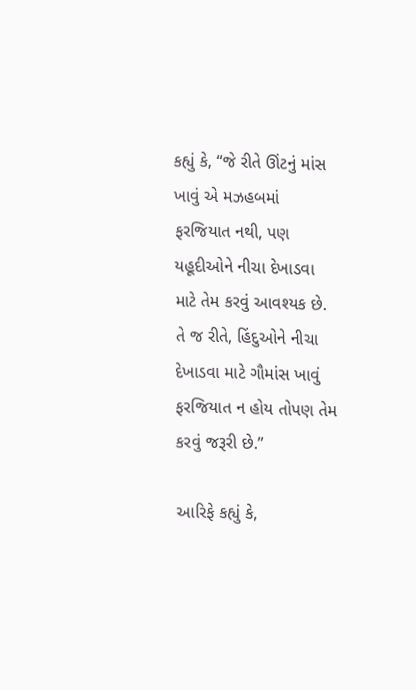કહ્યું કે, “જે રીતે ઊંટનું માંસ ખાવું એ મઝહબમાં ફરજિયાત નથી, પણ યહૂદીઓને નીચા દેખાડવા માટે તેમ કરવું આવશ્યક છે. તે જ રીતે, હિંદુઓને નીચા દેખાડવા માટે ગૌમાંસ ખાવું ફરજિયાત ન હોય તોપણ તેમ કરવું જરૂરી છે.”

આરિફે કહ્યું કે,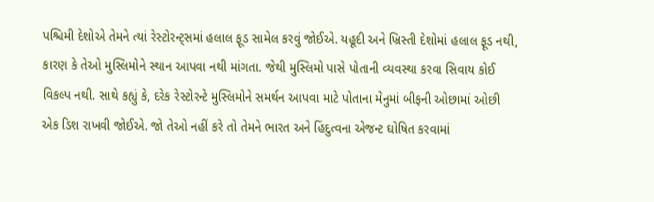પશ્ચિમી દેશોએ તેમને ત્યાં રેસ્ટોરન્ટ્સમાં હલાલ ફૂડ સામેલ કરવું જોઈએ. યહૂદી અને ખ્રિસ્તી દેશોમાં હલાલ ફૂડ નથી, કારણ કે તેઓ મુસ્લિમોને સ્થાન આપવા નથી માંગતા. જેથી મુસ્લિમો પાસે પોતાની વ્યવસ્થા કરવા સિવાય કોઈ વિકલ્પ નથી. સાથે કહ્યું કે, દરેક રેસ્ટોરન્ટે મુસ્લિમોને સમર્થન આપવા માટે પોતાના મેનુમાં બીફની ઓછામાં ઓછી એક ડિશ રાખવી જોઈએ. જો તેઓ નહીં કરે તો તેમને ભારત અને હિંદુત્વના એજન્ટ ઘોષિત કરવામાં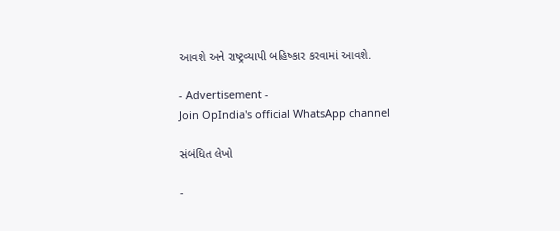આવશે અને રાષ્ટ્રવ્યાપી બહિષ્કાર કરવામાં આવશે.

- Advertisement -
Join OpIndia's official WhatsApp channel

સંબંધિત લેખો

-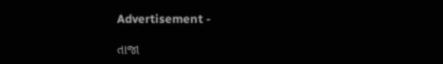Advertisement -

તાજા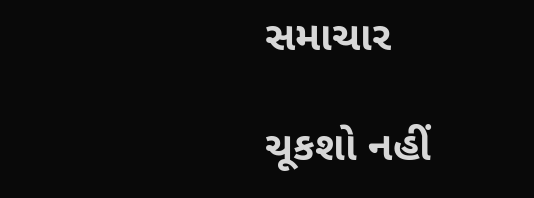સમાચાર

ચૂકશો નહીં